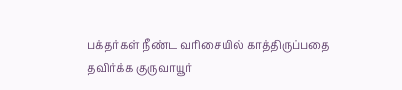பக்தர்கள் நீண்ட வரிசையில் காத்திருப்பதை தவிர்க்க குருவாயூர்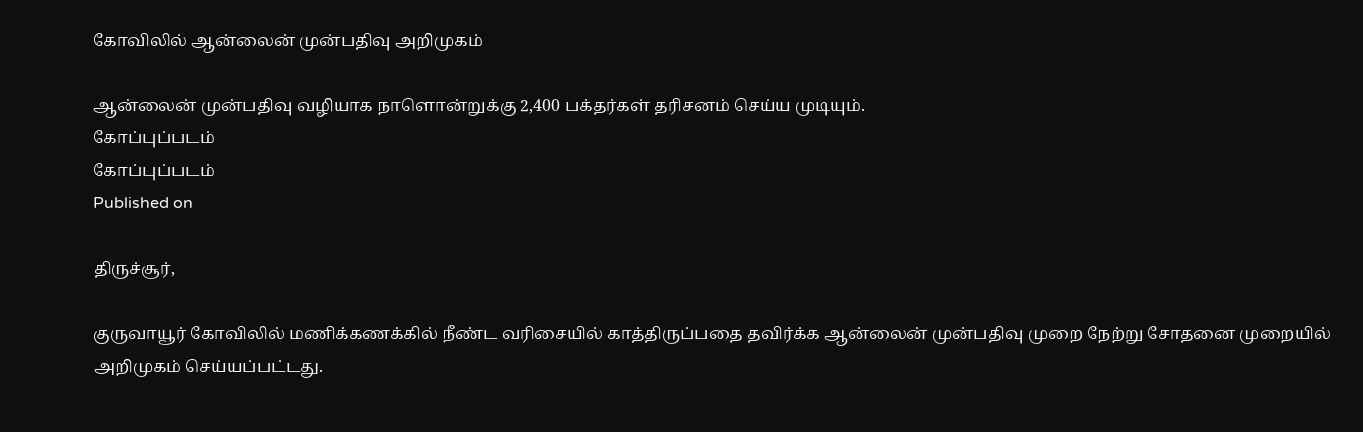கோவிலில் ஆன்லைன் முன்பதிவு அறிமுகம்

ஆன்லைன் முன்பதிவு வழியாக நாளொன்றுக்கு 2,400 பக்தர்கள் தரிசனம் செய்ய முடியும்.
கோப்புப்படம்
கோப்புப்படம்
Published on

திருச்சூர்,

குருவாயூர் கோவிலில் மணிக்கணக்கில் நீண்ட வரிசையில் காத்திருப்பதை தவிர்க்க ஆன்லைன் முன்பதிவு முறை நேற்று சோதனை முறையில் அறிமுகம் செய்யப்பட்டது.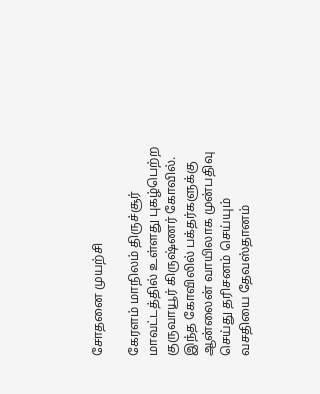சோதனை முயற்சி

கேரளம் மாநிலம் திருச்சூர் மாவட்டத்தில் உள்ளது புகழ்பெற்ற குருவாயூர் கிருஷ்ணர் கோவில். இந்த கோவிலில் பக்தர்களுக்கு ஆன்லைன் வாயிலாக முன்பதிவு செய்து தரிசனம் செய்யும் வசதியை தேவஸ்தானம்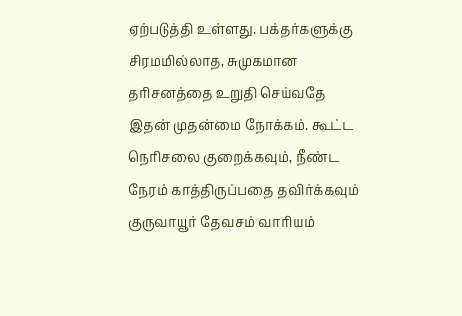ஏற்படுத்தி உள்ளது. பக்தர்களுக்கு சிரமமில்லாத, சுமுகமான தரிசனத்தை உறுதி செய்வதே இதன் முதன்மை நோக்கம். கூட்ட நெரிசலை குறைக்கவும், நீண்ட நேரம் காத்திருப்பதை தவிர்க்கவும் குருவாயூர் தேவசம் வாரியம்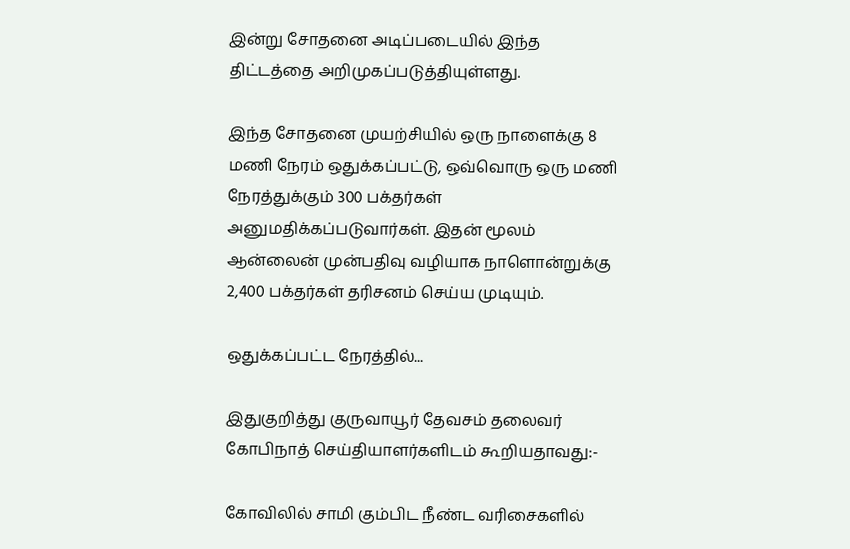இன்று சோதனை அடிப்படையில் இந்த திட்டத்தை அறிமுகப்படுத்தியுள்ளது.

இந்த சோதனை முயற்சியில் ஒரு நாளைக்கு 8 மணி நேரம் ஒதுக்கப்பட்டு, ஒவ்வொரு ஒரு மணி நேரத்துக்கும் 300 பக்தர்கள் அனுமதிக்கப்படுவார்கள். இதன் மூலம் ஆன்லைன் முன்பதிவு வழியாக நாளொன்றுக்கு 2,400 பக்தர்கள் தரிசனம் செய்ய முடியும்.

ஒதுக்கப்பட்ட நேரத்தில்...

இதுகுறித்து குருவாயூர் தேவசம் தலைவர் கோபிநாத் செய்தியாளர்களிடம் கூறியதாவது:-

கோவிலில் சாமி கும்பிட நீண்ட வரிசைகளில்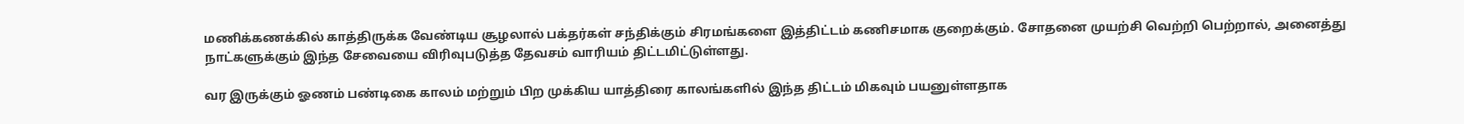மணிக்கணக்கில் காத்திருக்க வேண்டிய சூழலால் பக்தர்கள் சந்திக்கும் சிரமங்களை இத்திட்டம் கணிசமாக குறைக்கும். சோதனை முயற்சி வெற்றி பெற்றால், அனைத்து நாட்களுக்கும் இந்த சேவையை விரிவுபடுத்த தேவசம் வாரியம் திட்டமிட்டுள்ளது.

வர இருக்கும் ஓணம் பண்டிகை காலம் மற்றும் பிற முக்கிய யாத்திரை காலங்களில் இந்த திட்டம் மிகவும் பயனுள்ளதாக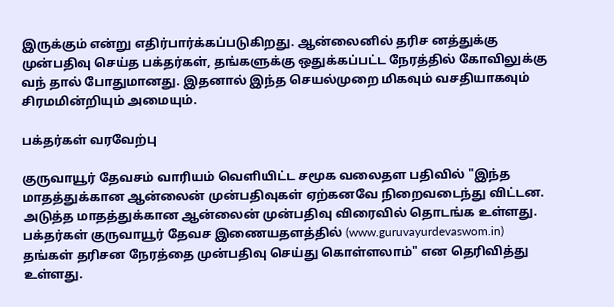இருக்கும் என்று எதிர்பார்க்கப்படுகிறது. ஆன்லைனில் தரிச னத்துக்கு முன்பதிவு செய்த பக்தர்கள், தங்களுக்கு ஒதுக்கப்பட்ட நேரத்தில் கோவிலுக்கு வந் தால் போதுமானது. இதனால் இந்த செயல்முறை மிகவும் வசதியாகவும் சிரமமின்றியும் அமையும்.

பக்தர்கள் வரவேற்பு

குருவாயூர் தேவசம் வாரியம் வெளியிட்ட சமூக வலைதள பதிவில் "இந்த மாதத்துக்கான ஆன்லைன் முன்பதிவுகள் ஏற்கனவே நிறைவடைந்து விட்டன. அடுத்த மாதத்துக்கான ஆன்லைன் முன்பதிவு விரைவில் தொடங்க உள்ளது. பக்தர்கள் குருவாயூர் தேவச இணையதளத்தில் (www.guruvayurdevaswom.in) தங்கள் தரிசன நேரத்தை முன்பதிவு செய்து கொள்ளலாம்" என தெரிவித்து உள்ளது.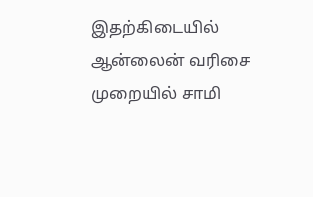இதற்கிடையில் ஆன்லைன் வரிசை முறையில் சாமி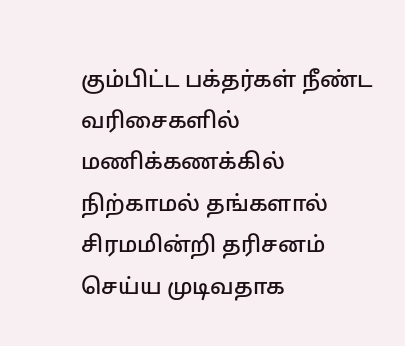கும்பிட்ட பக்தர்கள் நீண்ட வரிசைகளில் மணிக்கணக்கில் நிற்காமல் தங்களால் சிரமமின்றி தரிசனம் செய்ய முடிவதாக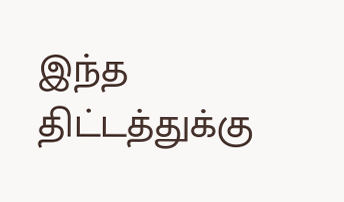இந்த திட்டத்துக்கு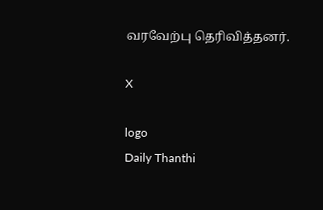வரவேற்பு தெரிவித்தனர்.

X

logo
Daily Thanthi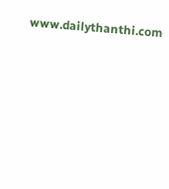www.dailythanthi.com